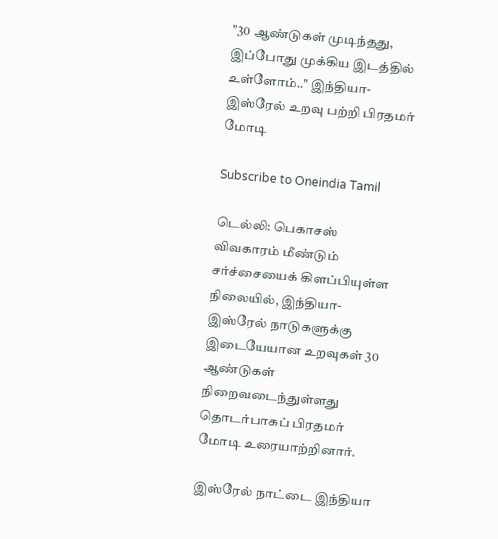"30 ஆண்டுகள் முடிந்தது, இப்போது முக்கிய இடத்தில் உள்ளோம்.." இந்தியா- இஸ்ரேல் உறவு பற்றி பிரதமர் மோடி

Subscribe to Oneindia Tamil

டெல்லி: பெகாசஸ் விவகாரம் மீண்டும் சர்ச்சையைக் கிளப்பியுள்ள நிலையில், இந்தியா-இஸ்ரேல் நாடுகளுக்கு இடையேயான உறவுகள் 30 ஆண்டுகள் நிறைவடைந்துள்ளது தொடர்பாகப் பிரதமர் மோடி உரையாற்றினார்.

இஸ்ரேல் நாட்டை இந்தியா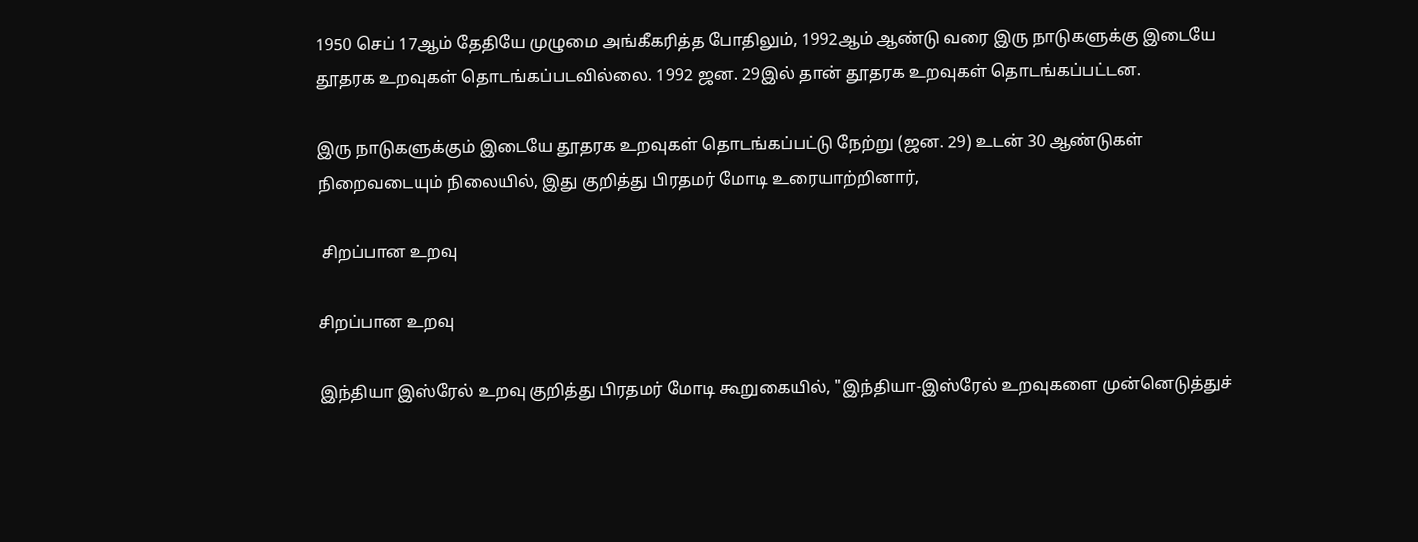1950 செப் 17ஆம் தேதியே முழுமை அங்கீகரித்த போதிலும், 1992ஆம் ஆண்டு வரை இரு நாடுகளுக்கு இடையே தூதரக உறவுகள் தொடங்கப்படவில்லை. 1992 ஜன. 29இல் தான் தூதரக உறவுகள் தொடங்கப்பட்டன.

இரு நாடுகளுக்கும் இடையே தூதரக உறவுகள் தொடங்கப்பட்டு நேற்று (ஜன. 29) உடன் 30 ஆண்டுகள் நிறைவடையும் நிலையில், இது குறித்து பிரதமர் மோடி உரையாற்றினார்,

 சிறப்பான உறவு

சிறப்பான உறவு

இந்தியா இஸ்ரேல் உறவு குறித்து பிரதமர் மோடி கூறுகையில், "இந்தியா-இஸ்ரேல் உறவுகளை முன்னெடுத்துச்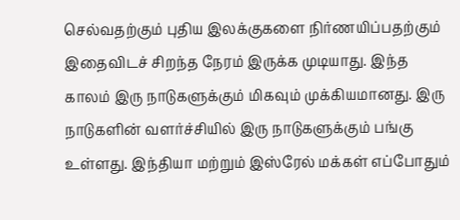செல்வதற்கும் புதிய இலக்குகளை நிர்ணயிப்பதற்கும் இதைவிடச் சிறந்த நேரம் இருக்க முடியாது. இந்த காலம் இரு நாடுகளுக்கும் மிகவும் முக்கியமானது. இரு நாடுகளின் வளர்ச்சியில் இரு நாடுகளுக்கும் பங்கு உள்ளது. இந்தியா மற்றும் இஸ்ரேல் மக்கள் எப்போதும்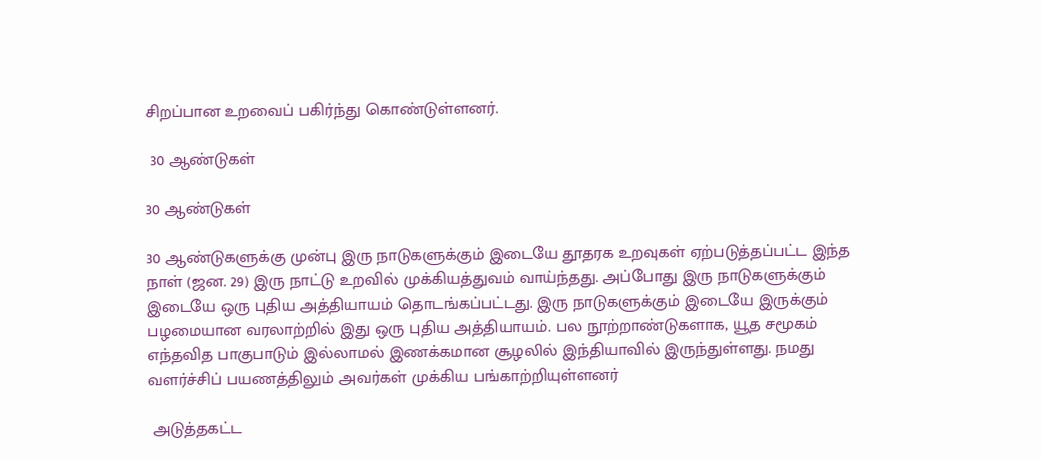சிறப்பான உறவைப் பகிர்ந்து கொண்டுள்ளனர்.

 30 ஆண்டுகள்

30 ஆண்டுகள்

30 ஆண்டுகளுக்கு முன்பு இரு நாடுகளுக்கும் இடையே தூதரக உறவுகள் ஏற்படுத்தப்பட்ட இந்த நாள் (ஜன. 29) இரு நாட்டு உறவில் முக்கியத்துவம் வாய்ந்தது. அப்போது இரு நாடுகளுக்கும் இடையே ஒரு புதிய அத்தியாயம் தொடங்கப்பட்டது. இரு நாடுகளுக்கும் இடையே இருக்கும் பழமையான வரலாற்றில் இது ஒரு புதிய அத்தியாயம். பல நூற்றாண்டுகளாக, யூத சமூகம் எந்தவித பாகுபாடும் இல்லாமல் இணக்கமான சூழலில் இந்தியாவில் இருந்துள்ளது. நமது வளர்ச்சிப் பயணத்திலும் அவர்கள் முக்கிய பங்காற்றியுள்ளனர்

 அடுத்தகட்ட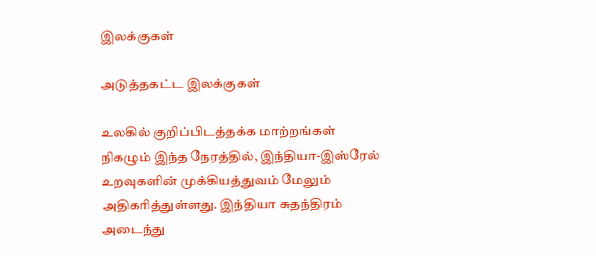இலக்குகள்

அடுத்தகட்ட இலக்குகள்

உலகில் குறிப்பிடத்தக்க மாற்றங்கள் நிகழும் இந்த நேரத்தில், இந்தியா-இஸ்ரேல் உறவுகளின் முக்கியத்துவம் மேலும் அதிகரித்துள்ளது. இந்தியா சுதந்திரம் அடைந்து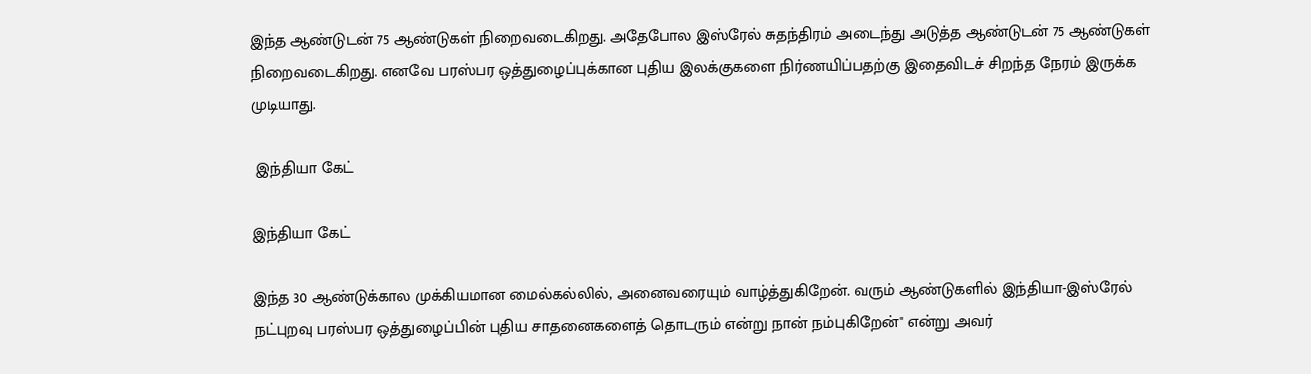இந்த ஆண்டுடன் 75 ஆண்டுகள் நிறைவடைகிறது. அதேபோல இஸ்ரேல் சுதந்திரம் அடைந்து அடுத்த ஆண்டுடன் 75 ஆண்டுகள் நிறைவடைகிறது. எனவே பரஸ்பர ஒத்துழைப்புக்கான புதிய இலக்குகளை நிர்ணயிப்பதற்கு இதைவிடச் சிறந்த நேரம் இருக்க முடியாது.

 இந்தியா கேட்

இந்தியா கேட்

இந்த 30 ஆண்டுக்கால முக்கியமான மைல்கல்லில், அனைவரையும் வாழ்த்துகிறேன். வரும் ஆண்டுகளில் இந்தியா-இஸ்ரேல் நட்புறவு பரஸ்பர ஒத்துழைப்பின் புதிய சாதனைகளைத் தொடரும் என்று நான் நம்புகிறேன்" என்று அவர்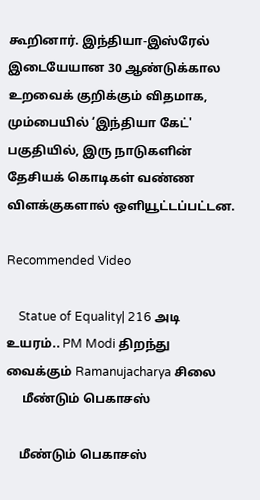கூறினார். இந்தியா-இஸ்ரேல் இடையேயான 30 ஆண்டுக்கால உறவைக் குறிக்கும் விதமாக, மும்பையில் ‘இந்தியா கேட்' பகுதியில், இரு நாடுகளின் தேசியக் கொடிகள் வண்ண விளக்குகளால் ஒளியூட்டப்பட்டன.

Recommended Video

    Statue of Equality| 216 அடி உயரம்.. PM Modi திறந்து வைக்கும் Ramanujacharya சிலை
     மீண்டும் பெகாசஸ்

    மீண்டும் பெகாசஸ்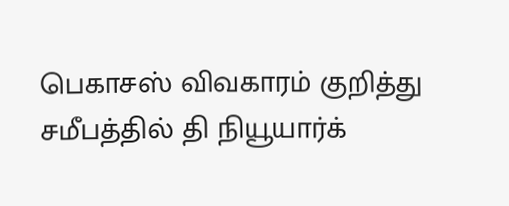பெகாசஸ் விவகாரம் குறித்து சமீபத்தில் தி நியூயார்க்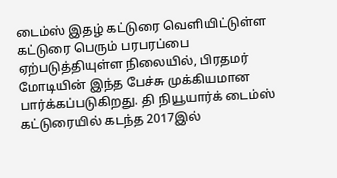டைம்ஸ் இதழ் கட்டுரை வெளியிட்டுள்ள கட்டுரை பெரும் பரபரப்பை ஏற்படுத்தியுள்ள நிலையில், பிரதமர் மோடியின் இந்த பேச்சு முக்கியமான பார்க்கப்படுகிறது. தி நியூயார்க் டைம்ஸ் கட்டுரையில் கடந்த 2017இல்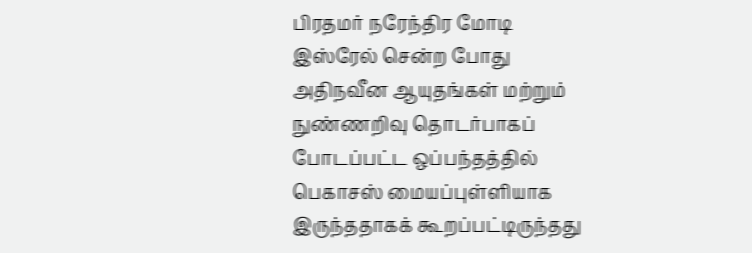பிரதமர் நரேந்திர மோடி இஸ்ரேல் சென்ற போது அதிநவீன ஆயுதங்கள் மற்றும் நுண்ணறிவு தொடர்பாகப் போடப்பட்ட ஒப்பந்தத்தில் பெகாசஸ் மையப்புள்ளியாக இருந்ததாகக் கூறப்பட்டிருந்தது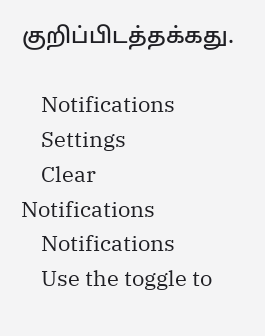குறிப்பிடத்தக்கது.

    Notifications
    Settings
    Clear Notifications
    Notifications
    Use the toggle to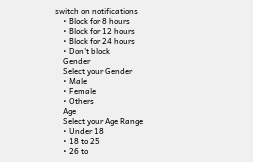switch on notifications
    • Block for 8 hours
    • Block for 12 hours
    • Block for 24 hours
    • Don't block
    Gender
    Select your Gender
    • Male
    • Female
    • Others
    Age
    Select your Age Range
    • Under 18
    • 18 to 25
    • 26 to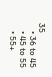35
    • 36 to 45
    • 45 to 55
    • 55+